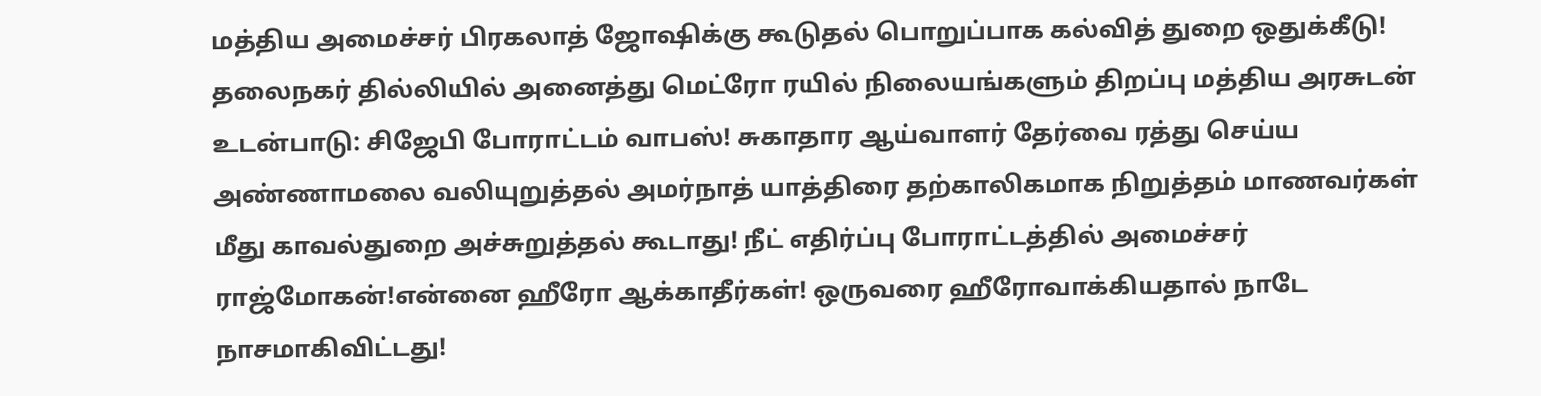மத்திய அமைச்சர் பிரகலாத் ஜோஷிக்கு கூடுதல் பொறுப்பாக கல்வித் துறை ஒதுக்கீடு! தலைநகர் தில்லியில் அனைத்து மெட்ரோ ரயில் நிலையங்களும் திறப்பு மத்திய அரசுடன் உடன்பாடு: சிஜேபி போராட்டம் வாபஸ்! சுகாதார ஆய்வாளர் தேர்வை ரத்து செய்ய அண்ணாமலை வலியுறுத்தல் அமர்நாத் யாத்திரை தற்காலிகமாக நிறுத்தம் மாணவர்கள் மீது காவல்துறை அச்சுறுத்தல் கூடாது! நீட் எதிர்ப்பு போராட்டத்தில் அமைச்சர் ராஜ்மோகன்!என்னை ஹீரோ ஆக்காதீர்கள்! ஒருவரை ஹீரோவாக்கியதால் நாடே நாசமாகிவிட்டது!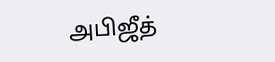அபிஜீத்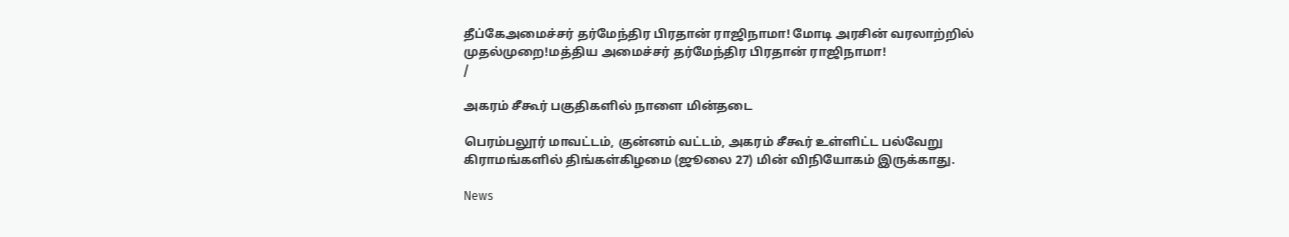தீப்கேஅமைச்சர் தர்மேந்திர பிரதான் ராஜிநாமா! மோடி அரசின் வரலாற்றில் முதல்முறை!மத்திய அமைச்சர் தர்மேந்திர பிரதான் ராஜிநாமா!
/

அகரம் சீகூர் பகுதிகளில் நாளை மின்தடை

பெரம்பலூர் மாவட்டம், குன்னம் வட்டம், அகரம் சீகூர் உள்ளிட்ட பல்வேறு கிராமங்களில் திங்கள்கிழமை (ஜூலை 27) மின் விநியோகம் இருக்காது.

News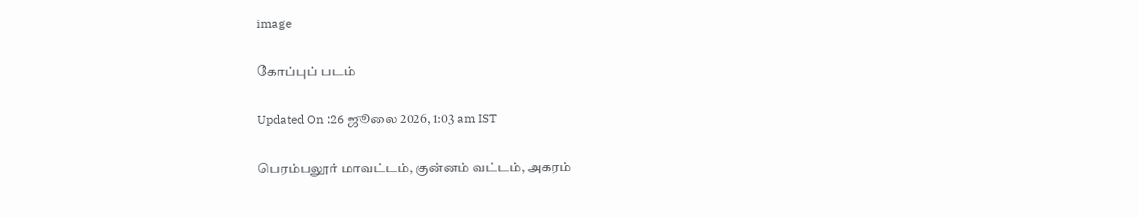image

கோப்புப் படம்

Updated On :26 ஜூலை 2026, 1:03 am IST

பெரம்பலூர் மாவட்டம், குன்னம் வட்டம், அகரம்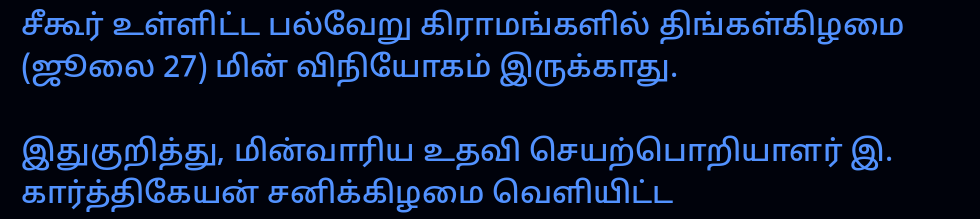சீகூர் உள்ளிட்ட பல்வேறு கிராமங்களில் திங்கள்கிழமை (ஜூலை 27) மின் விநியோகம் இருக்காது.

இதுகுறித்து, மின்வாரிய உதவி செயற்பொறியாளர் இ. கார்த்திகேயன் சனிக்கிழமை வெளியிட்ட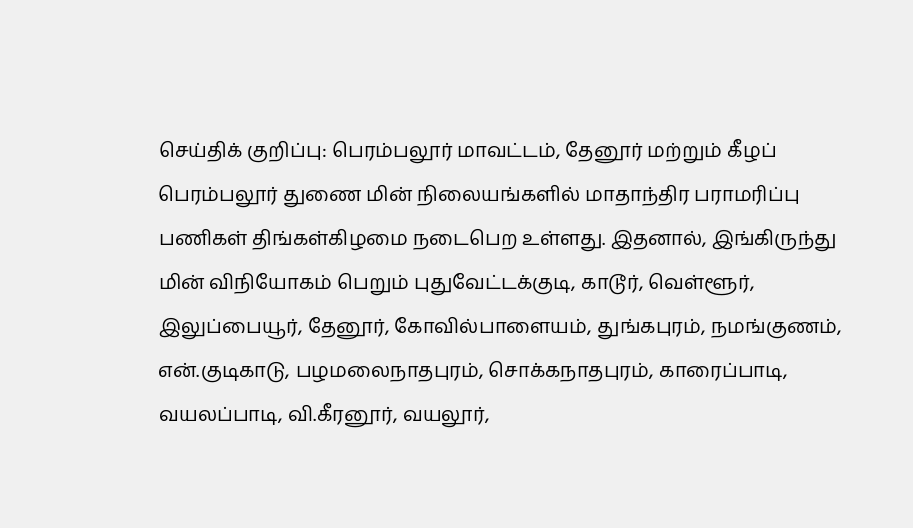செய்திக் குறிப்பு: பெரம்பலூர் மாவட்டம், தேனூர் மற்றும் கீழப் பெரம்பலூர் துணை மின் நிலையங்களில் மாதாந்திர பராமரிப்பு பணிகள் திங்கள்கிழமை நடைபெற உள்ளது. இதனால், இங்கிருந்து மின் விநியோகம் பெறும் புதுவேட்டக்குடி, காடூர், வெள்ளூர், இலுப்பையூர், தேனூர், கோவில்பாளையம், துங்கபுரம், நமங்குணம், என்.குடிகாடு, பழமலைநாதபுரம், சொக்கநாதபுரம், காரைப்பாடி, வயலப்பாடி, வி.கீரனூர், வயலூர்,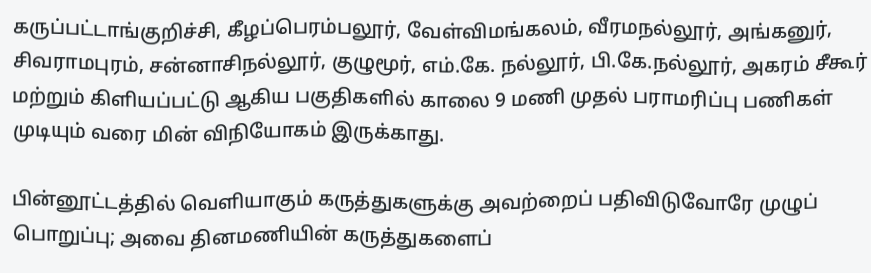கருப்பட்டாங்குறிச்சி, கீழப்பெரம்பலூர், வேள்விமங்கலம், வீரமநல்லூர், அங்கனுர், சிவராமபுரம், சன்னாசிநல்லூர், குழுமூர், எம்.கே. நல்லூர், பி.கே.நல்லூர், அகரம் சீகூர் மற்றும் கிளியப்பட்டு ஆகிய பகுதிகளில் காலை 9 மணி முதல் பராமரிப்பு பணிகள் முடியும் வரை மின் விநியோகம் இருக்காது.

பின்னூட்டத்தில் வெளியாகும் கருத்துகளுக்கு அவற்றைப் பதிவிடுவோரே முழுப் பொறுப்பு; அவை தினமணியின் கருத்துகளைப்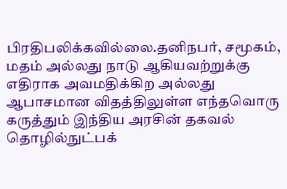பிரதிபலிக்கவில்லை.தனிநபர், சமூகம், மதம் அல்லது நாடு ஆகியவற்றுக்கு எதிராக அவமதிக்கிற அல்லது ஆபாசமான விதத்திலுள்ள எந்தவொரு கருத்தும் இந்திய அரசின் தகவல் தொழில்நுட்பக்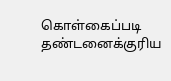கொள்கைப்படி தண்டனைக்குரிய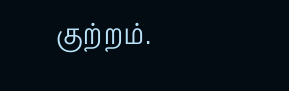குற்றம்.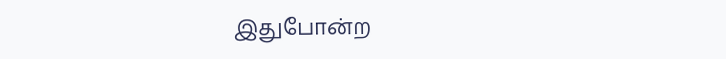இதுபோன்ற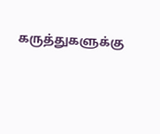கருத்துகளுக்கு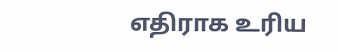எதிராக உரிய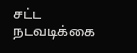சட்ட நடவடிக்கை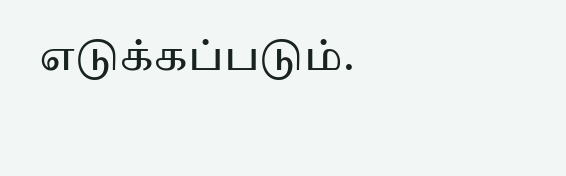எடுக்கப்படும்.